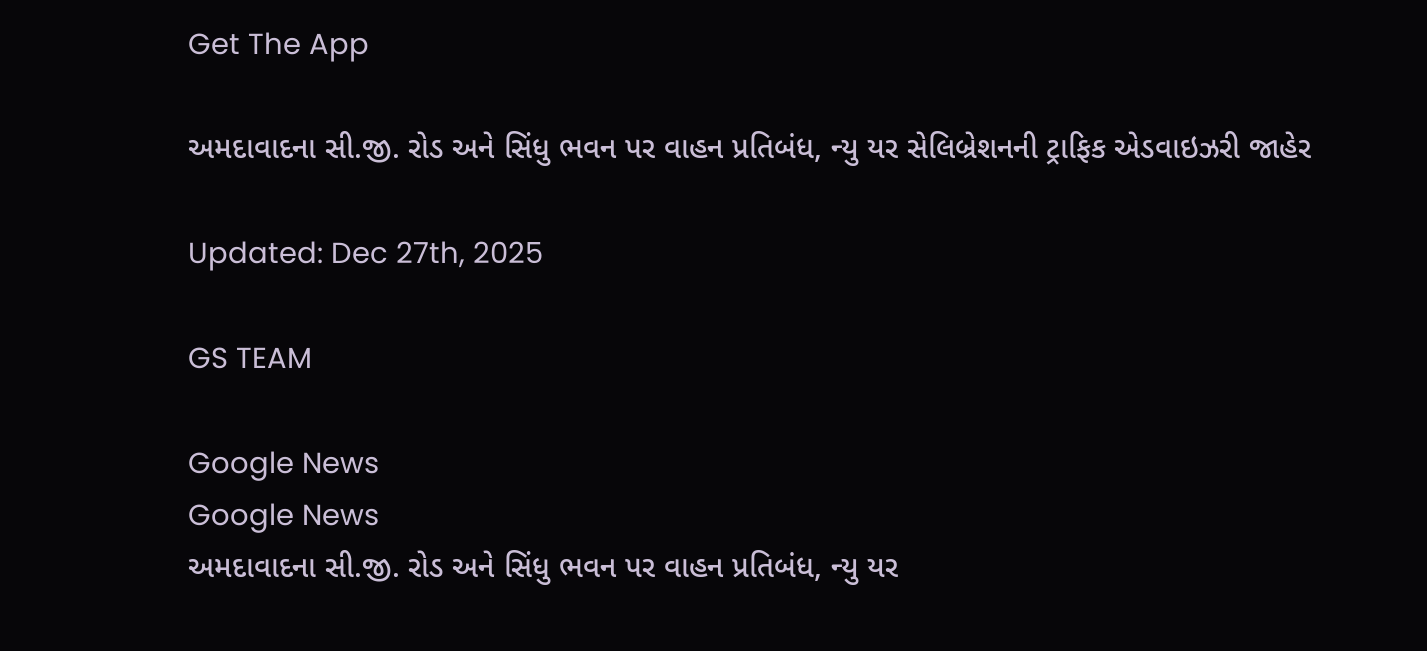Get The App

અમદાવાદના સી.જી. રોડ અને સિંધુ ભવન પર વાહન પ્રતિબંધ, ન્યુ યર સેલિબ્રેશનની ટ્રાફિક એડવાઇઝરી જાહેર

Updated: Dec 27th, 2025

GS TEAM

Google News
Google News
અમદાવાદના સી.જી. રોડ અને સિંધુ ભવન પર વાહન પ્રતિબંધ, ન્યુ યર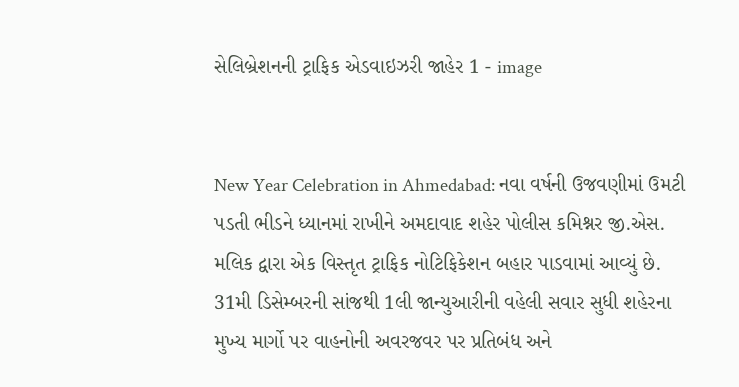સેલિબ્રેશનની ટ્રાફિક એડવાઇઝરી જાહેર 1 - image


New Year Celebration in Ahmedabad: નવા વર્ષની ઉજવણીમાં ઉમટી પડતી ભીડને ધ્યાનમાં રાખીને અમદાવાદ શહેર પોલીસ કમિશ્નર જી.એસ. મલિક દ્વારા એક વિસ્તૃત ટ્રાફિક નોટિફિકેશન બહાર પાડવામાં આવ્યું છે. 31મી ડિસેમ્બરની સાંજથી 1લી જાન્યુઆરીની વહેલી સવાર સુધી શહેરના મુખ્ય માર્ગો પર વાહનોની અવરજવર પર પ્રતિબંધ અને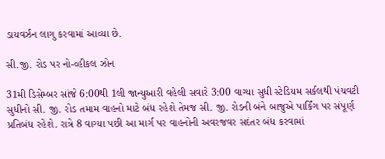ડાયવર્ઝન લાગુ કરવામાં આવ્યા છે.

સી.જી. રોડ પર નો-વ્હીકલ ઝોન

31મી ડિસેમ્બર સાંજે 6:00થી 1લી જાન્યુઆરી વહેલી સવારે 3:00 વાગ્યા સુધી સ્ટેડિયમ સર્કલથી પંચવટી સુધીનો સી. જી. રોડ તમામ વાહનો માટે બંધ રહેશે તેમજ સી. જી. રોડની બંને બાજુએ પાર્કિંગ પર સંપૂર્ણ પ્રતિબંધ રહેશે. રાત્રે 8 વાગ્યા પછી આ માર્ગ પર વાહનોની અવરજવર સદંતર બંધ કરવામાં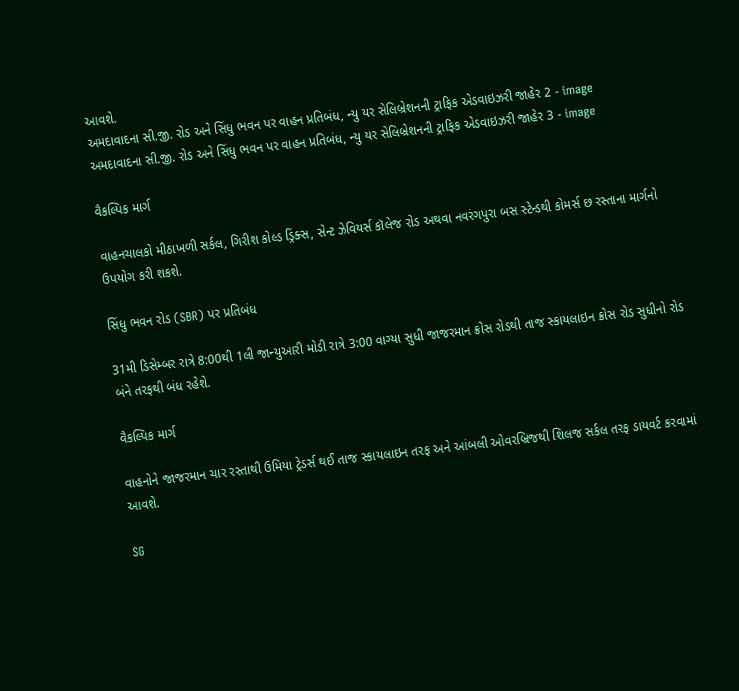આવશે.
અમદાવાદના સી.જી. રોડ અને સિંધુ ભવન પર વાહન પ્રતિબંધ, ન્યુ યર સેલિબ્રેશનની ટ્રાફિક એડવાઇઝરી જાહેર 2 - image
અમદાવાદના સી.જી. રોડ અને સિંધુ ભવન પર વાહન પ્રતિબંધ, ન્યુ યર સેલિબ્રેશનની ટ્રાફિક એડવાઇઝરી જાહેર 3 - image

વૈકલ્પિક માર્ગ

વાહનચાલકો મીઠાખળી સર્કલ, ગિરીશ કોલ્ડ ડ્રિંક્સ, સેન્ટ ઝેવિયર્સ કૉલેજ રોડ અથવા નવરંગપુરા બસ સ્ટેન્ડથી કોમર્સ છ રસ્તાના માર્ગનો ઉપયોગ કરી શકશે.

સિંધુ ભવન રોડ (SBR) પર પ્રતિબંધ

31મી ડિસેમ્બર રાત્રે 8:00થી 1લી જાન્યુઆરી મોડી રાત્રે 3:00 વાગ્યા સુધી જાજરમાન ક્રોસ રોડથી તાજ સ્કાયલાઇન ક્રોસ રોડ સુધીનો રોડ બંને તરફથી બંધ રહેશે.

વૈકલ્પિક માર્ગ

વાહનોને જાજરમાન ચાર રસ્તાથી ઉમિયા ટ્રેડર્સ થઈ તાજ સ્કાયલાઇન તરફ અને આંબલી ઓવરબ્રિજથી શિલજ સર્કલ તરફ ડાયવર્ટ કરવામાં આવશે.

SG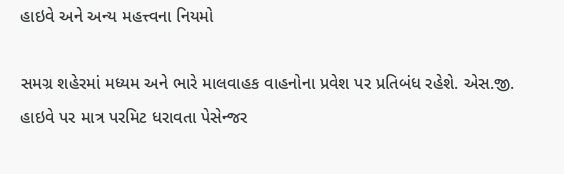હાઇવે અને અન્ય મહત્ત્વના નિયમો

સમગ્ર શહેરમાં મધ્યમ અને ભારે માલવાહક વાહનોના પ્રવેશ પર પ્રતિબંધ રહેશે. એસ.જી. હાઇવે પર માત્ર પરમિટ ધરાવતા પેસેન્જર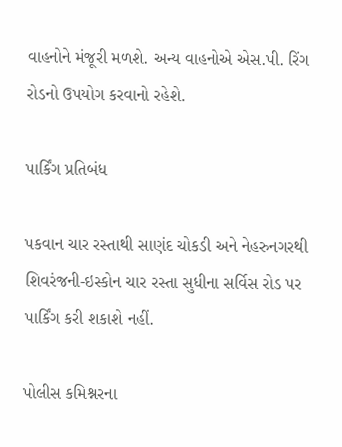વાહનોને મંજૂરી મળશે. અન્ય વાહનોએ એસ.પી. રિંગ રોડનો ઉપયોગ કરવાનો રહેશે.

પાર્કિંગ પ્રતિબંધ

પકવાન ચાર રસ્તાથી સાણંદ ચોકડી અને નેહરુનગરથી શિવરંજની-ઇસ્કોન ચાર રસ્તા સુધીના સર્વિસ રોડ પર પાર્કિંગ કરી શકાશે નહીં.

પોલીસ કમિશ્નરના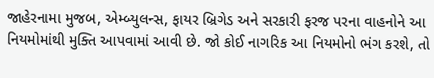જાહેરનામા મુજબ, એમ્બ્યુલન્સ, ફાયર બ્રિગેડ અને સરકારી ફરજ પરના વાહનોને આ નિયમોમાંથી મુક્તિ આપવામાં આવી છે. જો કોઈ નાગરિક આ નિયમોનો ભંગ કરશે, તો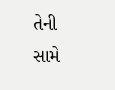તેની સામે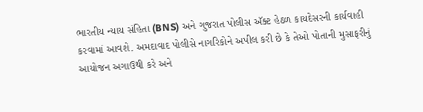ભારતીય ન્યાય સંહિતા (BNS) અને ગુજરાત પોલીસ ઍક્ટ હેઠળ કાયદેસરની કાર્યવાહી કરવામાં આવશે. અમદાવાદ પોલીસે નાગરિકોને અપીલ કરી છે કે તેઓ પોતાની મુસાફરીનું આયોજન અગાઉથી કરે અને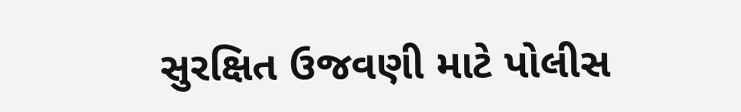સુરક્ષિત ઉજવણી માટે પોલીસ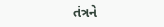તંત્રને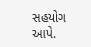સહયોગ આપે.